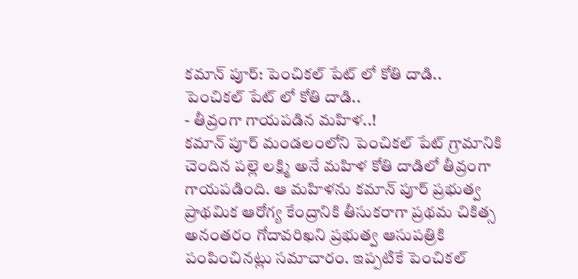కమాన్ పూర్: పెంచికల్ పేట్ లో కోతి దాడి..
పెంచికల్ పేట్ లో కోతి దాడి..
- తీవ్రంగా గాయపడిన మహిళ..!
కమాన్ పూర్ మండలంలోని పెంచికల్ పేట్ గ్రామానికి చెందిన పల్లె లక్ష్మి అనే మహిళ కోతి దాడిలో తీవ్రంగా గాయపడింది. ఆ మహిళను కమాన్ పూర్ ప్రభుత్వ ప్రాథమిక ఆరోగ్య కేంద్రానికి తీసుకరాగా ప్రథమ చికిత్స అనంతరం గోదావరిఖని ప్రభుత్వ ఆసుపత్రికి పంపించినట్లు సమాచారం. ఇప్పటికే పెంచికల్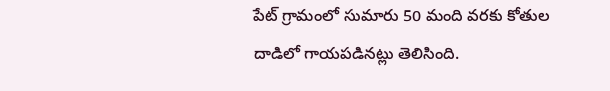పేట్ గ్రామంలో సుమారు 50 మంది వరకు కోతుల దాడిలో గాయపడినట్లు తెలిసింది.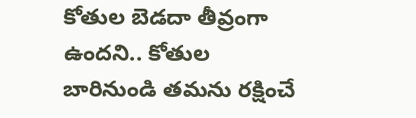కోతుల బెడదా తీవ్రంగా ఉందని.. కోతుల బారినుండి తమను రక్షించే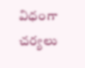విధంగా చర్యలు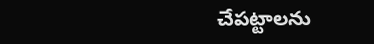చేపట్టాలను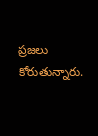ప్రజలు కోరుతున్నారు.